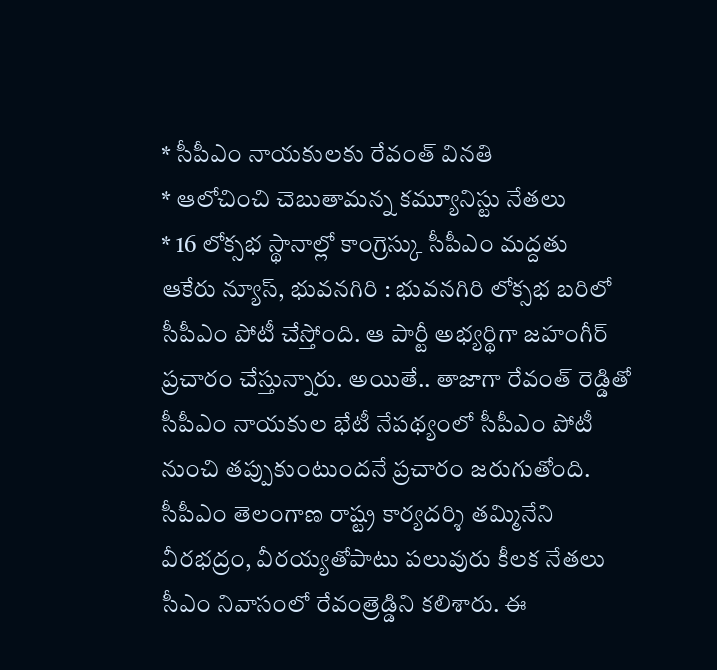* సీపీఎం నాయకులకు రేవంత్ వినతి
* ఆలోచించి చెబుతామన్న కమ్యూనిస్టు నేతలు
* 16 లోక్సభ స్థానాల్లో కాంగ్రెస్కు సీపీఎం మద్దతు
ఆకేరు న్యూస్, భువనగిరి : భువనగిరి లోక్సభ బరిలో సీపీఎం పోటీ చేస్తోంది. ఆ పార్టీ అభ్యర్థిగా జహంగీర్ ప్రచారం చేస్తున్నారు. అయితే.. తాజాగా రేవంత్ రెడ్డితో సీపీఎం నాయకుల భేటీ నేపథ్యంలో సీపీఎం పోటీ నుంచి తప్పుకుంటుందనే ప్రచారం జరుగుతోంది. సీపీఎం తెలంగాణ రాష్ట్ర కార్యదర్శి తమ్మినేని వీరభద్రం, వీరయ్యతోపాటు పలువురు కీలక నేతలు సీఎం నివాసంలో రేవంత్రెడ్డిని కలిశారు. ఈ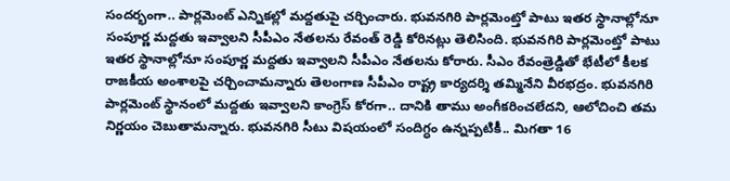సందర్భంగా.. పార్లమెంట్ ఎన్నికల్లో మద్దతుపై చర్చించారు. భువనగిరి పార్లమెంట్తో పాటు ఇతర స్థానాల్లోనూ సంపూర్ణ మద్దతు ఇవ్వాలని సీపీఎం నేతలను రేవంత్ రెడ్డి కోరినట్లు తెలిసింది. భువనగిరి పార్లమెంట్తో పాటు ఇతర స్థానాల్లోనూ సంపూర్ణ మద్దతు ఇవ్వాలని సీపీఎం నేతలను కోరారు. సీఎం రేవంత్రెడ్డితో భేటీలో కీలక రాజకీయ అంశాలపై చర్చించామన్నారు తెలంగాణ సీపీఎం రాష్ట్ర కార్యదర్శి తమ్మినేని వీరభద్రం. భువనగిరి పార్లమెంట్ స్థానంలో మద్దతు ఇవ్వాలని కాంగ్రెస్ కోరగా.. దానికి తాము అంగీకరించలేదని, ఆలోచించి తమ నిర్ణయం చెబుతామన్నారు. భువనగిరి సీటు విషయంలో సందిగ్ధం ఉన్నప్పటికీ.. మిగతా 16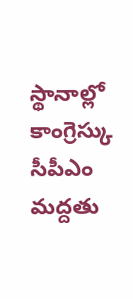స్థానాల్లో కాంగ్రెస్కు సీపీఎం మద్దతు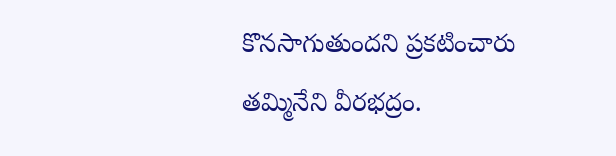కొనసాగుతుందని ప్రకటించారు తమ్మినేని వీరభద్రం.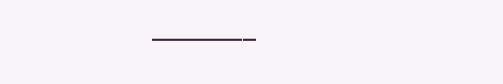———–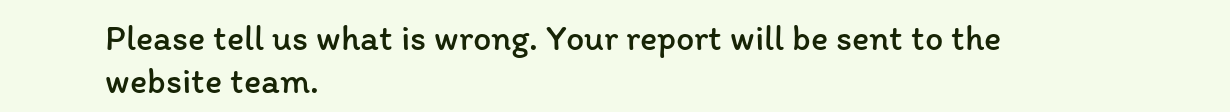Please tell us what is wrong. Your report will be sent to the website team.